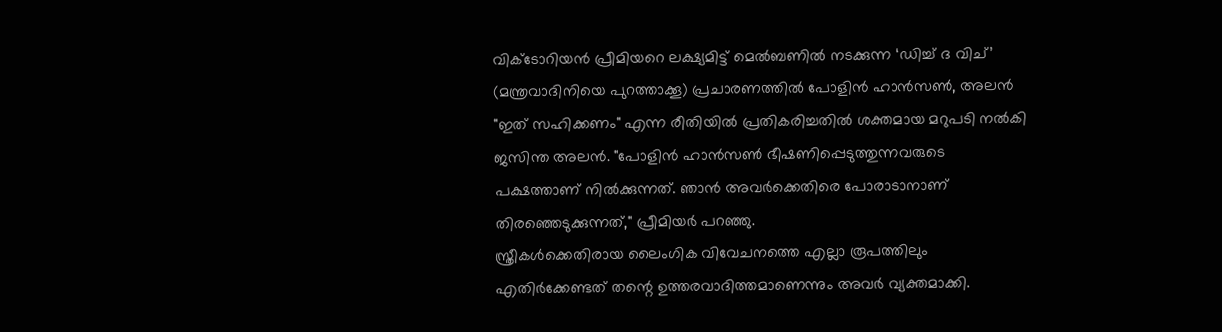വിക്ടോറിയൻ പ്രീമിയറെ ലക്ഷ്യമിട്ട് മെൽബണിൽ നടക്കുന്ന ‘ഡിച്ച് ദ വിച്’ (മന്ത്രവാദിനിയെ പുറത്താക്കൂ) പ്രചാരണത്തിൽ പോളിൻ ഹാൻസൺ, അലൻ "ഇത് സഹിക്കണം" എന്ന രീതിയിൽ പ്രതികരിച്ചതിൽ ശക്തമായ മറുപടി നൽകി ജസിന്ത അലൻ. "പോളിൻ ഹാൻസൺ ഭീഷണിപ്പെടുത്തുന്നവരുടെ പക്ഷത്താണ് നിൽക്കുന്നത്. ഞാൻ അവർക്കെതിരെ പോരാടാനാണ് തിരഞ്ഞെടുക്കുന്നത്," പ്രീമിയർ പറഞ്ഞു.
സ്ത്രീകൾക്കെതിരായ ലൈംഗിക വിവേചനത്തെ എല്ലാ രൂപത്തിലും എതിർക്കേണ്ടത് തന്റെ ഉത്തരവാദിത്തമാണെന്നും അവർ വ്യക്തമാക്കി.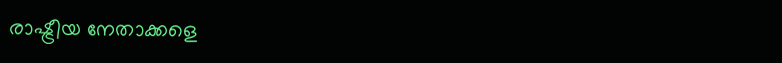രാഷ്ട്രീയ നേതാക്കളെ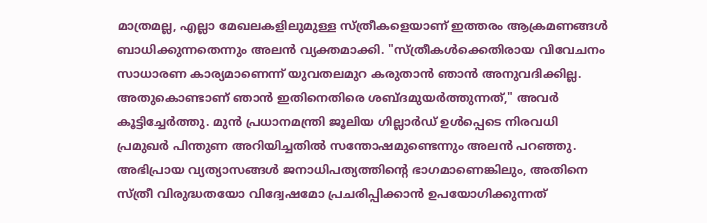മാത്രമല്ല, എല്ലാ മേഖലകളിലുമുള്ള സ്ത്രീകളെയാണ് ഇത്തരം ആക്രമണങ്ങൾ ബാധിക്കുന്നതെന്നും അലൻ വ്യക്തമാക്കി. "സ്ത്രീകൾക്കെതിരായ വിവേചനം സാധാരണ കാര്യമാണെന്ന് യുവതലമുറ കരുതാൻ ഞാൻ അനുവദിക്കില്ല. അതുകൊണ്ടാണ് ഞാൻ ഇതിനെതിരെ ശബ്ദമുയർത്തുന്നത്," അവർ കൂട്ടിച്ചേർത്തു. മുൻ പ്രധാനമന്ത്രി ജൂലിയ ഗില്ലാർഡ് ഉൾപ്പെടെ നിരവധി പ്രമുഖർ പിന്തുണ അറിയിച്ചതിൽ സന്തോഷമുണ്ടെന്നും അലൻ പറഞ്ഞു. അഭിപ്രായ വ്യത്യാസങ്ങൾ ജനാധിപത്യത്തിന്റെ ഭാഗമാണെങ്കിലും, അതിനെ സ്ത്രീ വിരുദ്ധതയോ വിദ്വേഷമോ പ്രചരിപ്പിക്കാൻ ഉപയോഗിക്കുന്നത്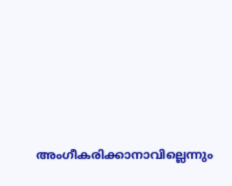അംഗീകരിക്കാനാവില്ലെന്നും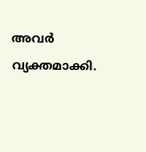അവർ വ്യക്തമാക്കി.